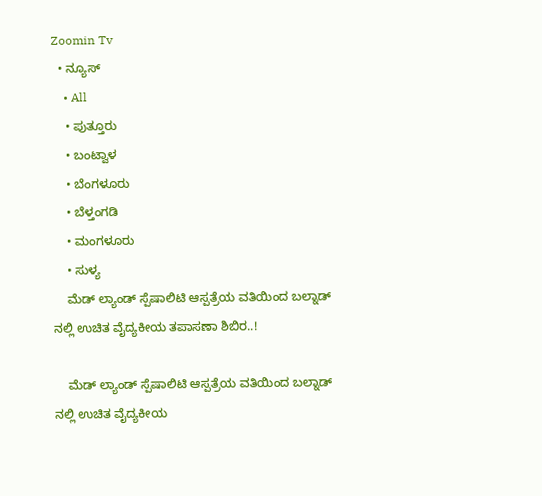Zoomin Tv
  • ನ್ಯೂಸ್
    • All
    • ಪುತ್ತೂರು
    • ಬಂಟ್ವಾಳ
    • ಬೆಂಗಳೂರು
    • ಬೆಳ್ತಂಗಡಿ
    • ಮಂಗಳೂರು
    • ಸುಳ್ಯ
    ಮೆಡ್ ಲ್ಯಾಂಡ್ ಸ್ಪೆಷಾಲಿಟಿ ಆಸ್ಪತ್ರೆಯ ವತಿಯಿಂದ ಬಲ್ನಾಡ್ ನಲ್ಲಿ ಉಚಿತ ವೈದ್ಯಕೀಯ ತಪಾಸಣಾ ಶಿಬಿರ..!

    ಮೆಡ್ ಲ್ಯಾಂಡ್ ಸ್ಪೆಷಾಲಿಟಿ ಆಸ್ಪತ್ರೆಯ ವತಿಯಿಂದ ಬಲ್ನಾಡ್ ನಲ್ಲಿ ಉಚಿತ ವೈದ್ಯಕೀಯ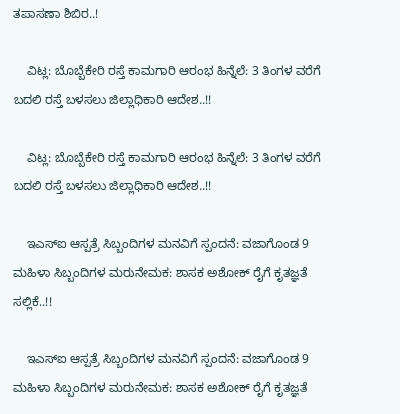ತಪಾಸಣಾ ಶಿಬಿರ..!

    ವಿಟ್ಲ: ಬೊಬ್ಬೆಕೇರಿ ರಸ್ತೆ ಕಾಮಗಾರಿ ಆರಂಭ ಹಿನ್ನೆಲೆ: 3 ತಿಂಗಳ ವರೆಗೆ ಬದಲಿ ರಸ್ತೆ ಬಳಸಲು ಜಿಲ್ಲಾಧಿಕಾರಿ ಆದೇಶ..!!

    ವಿಟ್ಲ: ಬೊಬ್ಬೆಕೇರಿ ರಸ್ತೆ ಕಾಮಗಾರಿ ಆರಂಭ ಹಿನ್ನೆಲೆ: 3 ತಿಂಗಳ ವರೆಗೆ ಬದಲಿ ರಸ್ತೆ ಬಳಸಲು ಜಿಲ್ಲಾಧಿಕಾರಿ ಆದೇಶ..!!

    ಇಎಸ್ಐ ಆಸ್ಪತ್ರೆ ಸಿಬ್ಬಂದಿಗಳ ಮನವಿಗೆ ಸ್ಪಂದನೆ: ವಜಾಗೊಂಡ 9 ಮಹಿಳಾ ಸಿಬ್ಬಂದಿಗಳ ಮರುನೇಮಕ: ಶಾಸಕ ಅಶೋಕ್ ರೈಗೆ ಕೃತಜ್ಞತೆ ಸಲ್ಲಿಕೆ..!!

    ಇಎಸ್ಐ ಆಸ್ಪತ್ರೆ ಸಿಬ್ಬಂದಿಗಳ ಮನವಿಗೆ ಸ್ಪಂದನೆ: ವಜಾಗೊಂಡ 9 ಮಹಿಳಾ ಸಿಬ್ಬಂದಿಗಳ ಮರುನೇಮಕ: ಶಾಸಕ ಅಶೋಕ್ ರೈಗೆ ಕೃತಜ್ಞತೆ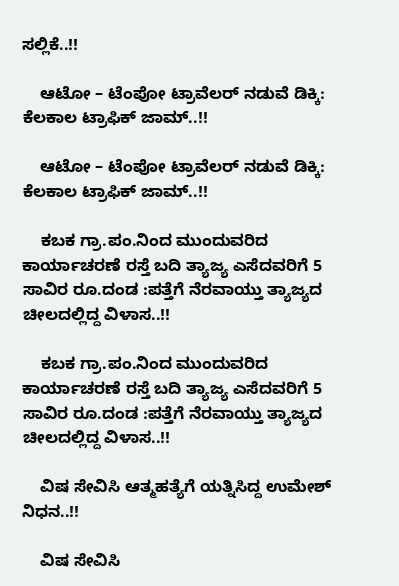ಸಲ್ಲಿಕೆ..!!

    ಆಟೋ – ಟೆಂಪೋ ಟ್ರಾವೆಲರ್ ನಡುವೆ ಡಿಕ್ಕಿ: ಕೆಲಕಾಲ ಟ್ರಾಫಿಕ್ ಜಾಮ್..!!

    ಆಟೋ – ಟೆಂಪೋ ಟ್ರಾವೆಲರ್ ನಡುವೆ ಡಿಕ್ಕಿ: ಕೆಲಕಾಲ ಟ್ರಾಫಿಕ್ ಜಾಮ್..!!

    ಕಬಕ ಗ್ರಾ.ಪಂ.ನಿಂದ ಮುಂದುವರಿದ ಕಾರ್ಯಾಚರಣೆ ರಸ್ತೆ ಬದಿ ತ್ಯಾಜ್ಯ ಎಸೆದವರಿಗೆ 5 ಸಾವಿರ ರೂ.ದಂಡ :ಪತ್ತೆಗೆ ನೆರವಾಯ್ತು ತ್ಯಾಜ್ಯದ ಚೀಲದಲ್ಲಿದ್ದ ವಿಳಾಸ..!!

    ಕಬಕ ಗ್ರಾ.ಪಂ.ನಿಂದ ಮುಂದುವರಿದ ಕಾರ್ಯಾಚರಣೆ ರಸ್ತೆ ಬದಿ ತ್ಯಾಜ್ಯ ಎಸೆದವರಿಗೆ 5 ಸಾವಿರ ರೂ.ದಂಡ :ಪತ್ತೆಗೆ ನೆರವಾಯ್ತು ತ್ಯಾಜ್ಯದ ಚೀಲದಲ್ಲಿದ್ದ ವಿಳಾಸ..!!

    ವಿಷ ಸೇವಿಸಿ ಆತ್ಮಹತ್ಯೆಗೆ ಯತ್ನಿಸಿದ್ದ ಉಮೇಶ್ ನಿಧನ..!!

    ವಿಷ ಸೇವಿಸಿ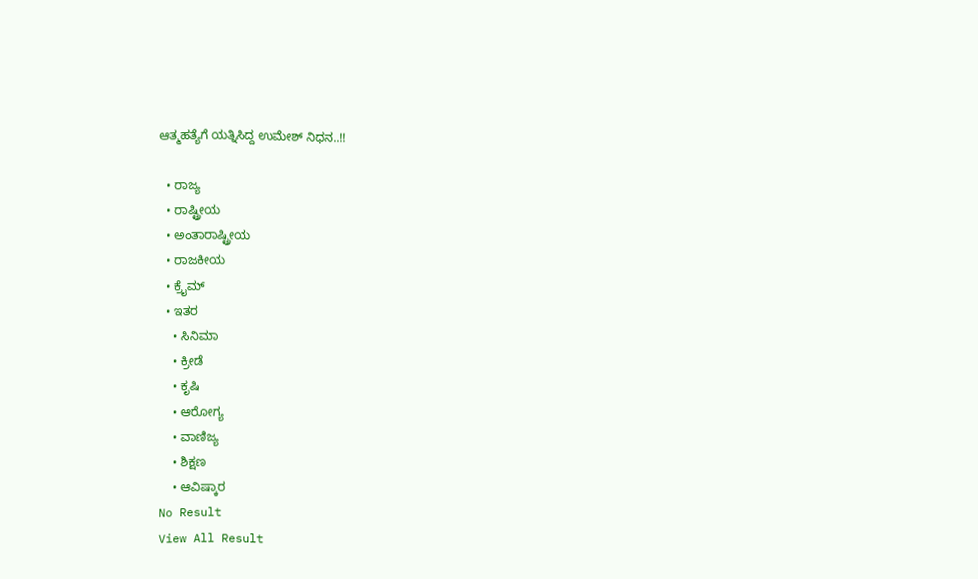ಆತ್ಮಹತ್ಯೆಗೆ ಯತ್ನಿಸಿದ್ದ ಉಮೇಶ್ ನಿಧನ..!!

  • ರಾಜ್ಯ
  • ರಾಷ್ಟ್ರೀಯ
  • ಅಂತಾರಾಷ್ಟ್ರೀಯ
  • ರಾಜಕೀಯ
  • ಕ್ರೈಮ್
  • ಇತರ
    • ಸಿನಿಮಾ
    • ಕ್ರೀಡೆ
    • ಕೃಷಿ
    • ಆರೋಗ್ಯ
    • ವಾಣಿಜ್ಯ
    • ಶಿಕ್ಷಣ
    • ಆವಿಷ್ಕಾರ
No Result
View All Result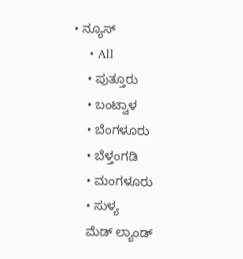• ನ್ಯೂಸ್
    • All
    • ಪುತ್ತೂರು
    • ಬಂಟ್ವಾಳ
    • ಬೆಂಗಳೂರು
    • ಬೆಳ್ತಂಗಡಿ
    • ಮಂಗಳೂರು
    • ಸುಳ್ಯ
    ಮೆಡ್ ಲ್ಯಾಂಡ್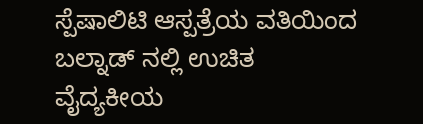ಸ್ಪೆಷಾಲಿಟಿ ಆಸ್ಪತ್ರೆಯ ವತಿಯಿಂದ ಬಲ್ನಾಡ್ ನಲ್ಲಿ ಉಚಿತ ವೈದ್ಯಕೀಯ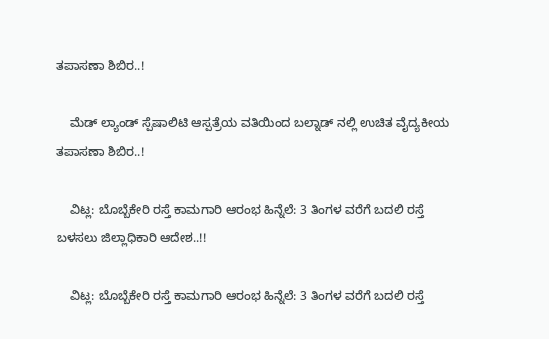ತಪಾಸಣಾ ಶಿಬಿರ..!

    ಮೆಡ್ ಲ್ಯಾಂಡ್ ಸ್ಪೆಷಾಲಿಟಿ ಆಸ್ಪತ್ರೆಯ ವತಿಯಿಂದ ಬಲ್ನಾಡ್ ನಲ್ಲಿ ಉಚಿತ ವೈದ್ಯಕೀಯ ತಪಾಸಣಾ ಶಿಬಿರ..!

    ವಿಟ್ಲ: ಬೊಬ್ಬೆಕೇರಿ ರಸ್ತೆ ಕಾಮಗಾರಿ ಆರಂಭ ಹಿನ್ನೆಲೆ: 3 ತಿಂಗಳ ವರೆಗೆ ಬದಲಿ ರಸ್ತೆ ಬಳಸಲು ಜಿಲ್ಲಾಧಿಕಾರಿ ಆದೇಶ..!!

    ವಿಟ್ಲ: ಬೊಬ್ಬೆಕೇರಿ ರಸ್ತೆ ಕಾಮಗಾರಿ ಆರಂಭ ಹಿನ್ನೆಲೆ: 3 ತಿಂಗಳ ವರೆಗೆ ಬದಲಿ ರಸ್ತೆ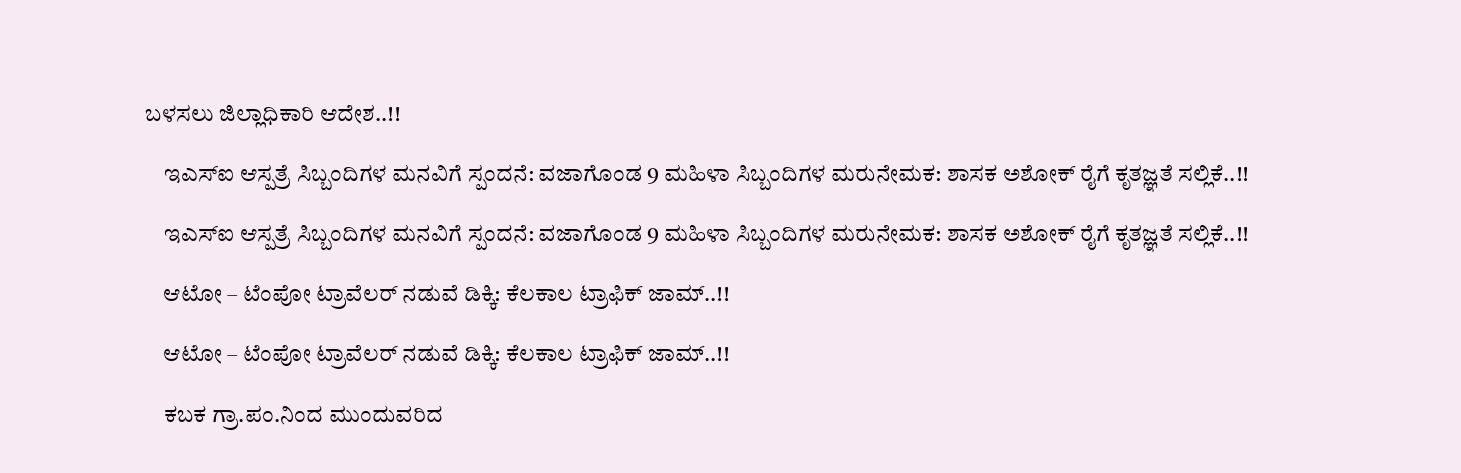ಬಳಸಲು ಜಿಲ್ಲಾಧಿಕಾರಿ ಆದೇಶ..!!

    ಇಎಸ್ಐ ಆಸ್ಪತ್ರೆ ಸಿಬ್ಬಂದಿಗಳ ಮನವಿಗೆ ಸ್ಪಂದನೆ: ವಜಾಗೊಂಡ 9 ಮಹಿಳಾ ಸಿಬ್ಬಂದಿಗಳ ಮರುನೇಮಕ: ಶಾಸಕ ಅಶೋಕ್ ರೈಗೆ ಕೃತಜ್ಞತೆ ಸಲ್ಲಿಕೆ..!!

    ಇಎಸ್ಐ ಆಸ್ಪತ್ರೆ ಸಿಬ್ಬಂದಿಗಳ ಮನವಿಗೆ ಸ್ಪಂದನೆ: ವಜಾಗೊಂಡ 9 ಮಹಿಳಾ ಸಿಬ್ಬಂದಿಗಳ ಮರುನೇಮಕ: ಶಾಸಕ ಅಶೋಕ್ ರೈಗೆ ಕೃತಜ್ಞತೆ ಸಲ್ಲಿಕೆ..!!

    ಆಟೋ – ಟೆಂಪೋ ಟ್ರಾವೆಲರ್ ನಡುವೆ ಡಿಕ್ಕಿ: ಕೆಲಕಾಲ ಟ್ರಾಫಿಕ್ ಜಾಮ್..!!

    ಆಟೋ – ಟೆಂಪೋ ಟ್ರಾವೆಲರ್ ನಡುವೆ ಡಿಕ್ಕಿ: ಕೆಲಕಾಲ ಟ್ರಾಫಿಕ್ ಜಾಮ್..!!

    ಕಬಕ ಗ್ರಾ.ಪಂ.ನಿಂದ ಮುಂದುವರಿದ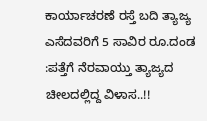ಕಾರ್ಯಾಚರಣೆ ರಸ್ತೆ ಬದಿ ತ್ಯಾಜ್ಯ ಎಸೆದವರಿಗೆ 5 ಸಾವಿರ ರೂ.ದಂಡ :ಪತ್ತೆಗೆ ನೆರವಾಯ್ತು ತ್ಯಾಜ್ಯದ ಚೀಲದಲ್ಲಿದ್ದ ವಿಳಾಸ..!!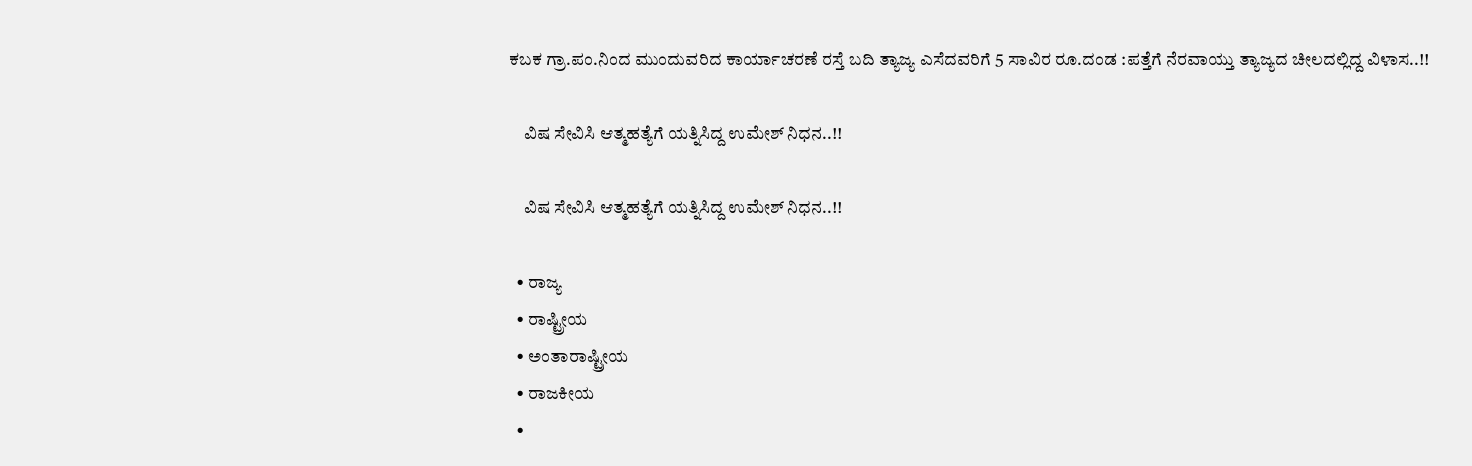ಕಬಕ ಗ್ರಾ.ಪಂ.ನಿಂದ ಮುಂದುವರಿದ ಕಾರ್ಯಾಚರಣೆ ರಸ್ತೆ ಬದಿ ತ್ಯಾಜ್ಯ ಎಸೆದವರಿಗೆ 5 ಸಾವಿರ ರೂ.ದಂಡ :ಪತ್ತೆಗೆ ನೆರವಾಯ್ತು ತ್ಯಾಜ್ಯದ ಚೀಲದಲ್ಲಿದ್ದ ವಿಳಾಸ..!!

    ವಿಷ ಸೇವಿಸಿ ಆತ್ಮಹತ್ಯೆಗೆ ಯತ್ನಿಸಿದ್ದ ಉಮೇಶ್ ನಿಧನ..!!

    ವಿಷ ಸೇವಿಸಿ ಆತ್ಮಹತ್ಯೆಗೆ ಯತ್ನಿಸಿದ್ದ ಉಮೇಶ್ ನಿಧನ..!!

  • ರಾಜ್ಯ
  • ರಾಷ್ಟ್ರೀಯ
  • ಅಂತಾರಾಷ್ಟ್ರೀಯ
  • ರಾಜಕೀಯ
  •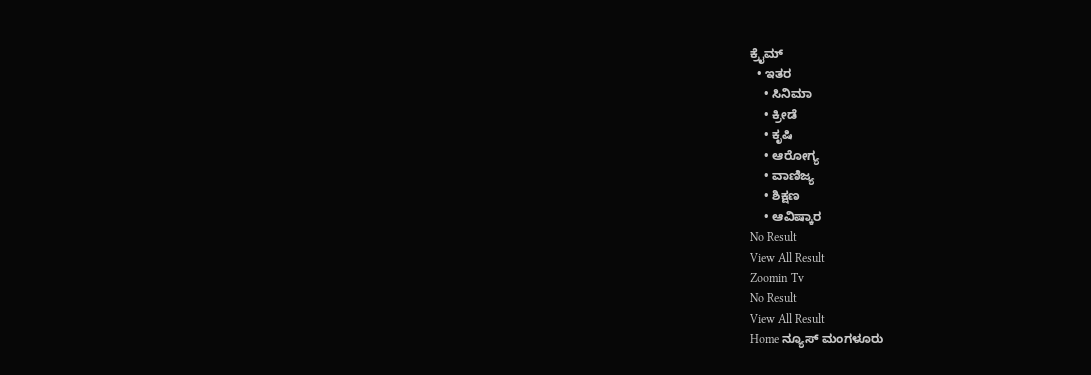ಕ್ರೈಮ್
  • ಇತರ
    • ಸಿನಿಮಾ
    • ಕ್ರೀಡೆ
    • ಕೃಷಿ
    • ಆರೋಗ್ಯ
    • ವಾಣಿಜ್ಯ
    • ಶಿಕ್ಷಣ
    • ಆವಿಷ್ಕಾರ
No Result
View All Result
Zoomin Tv
No Result
View All Result
Home ನ್ಯೂಸ್ ಮಂಗಳೂರು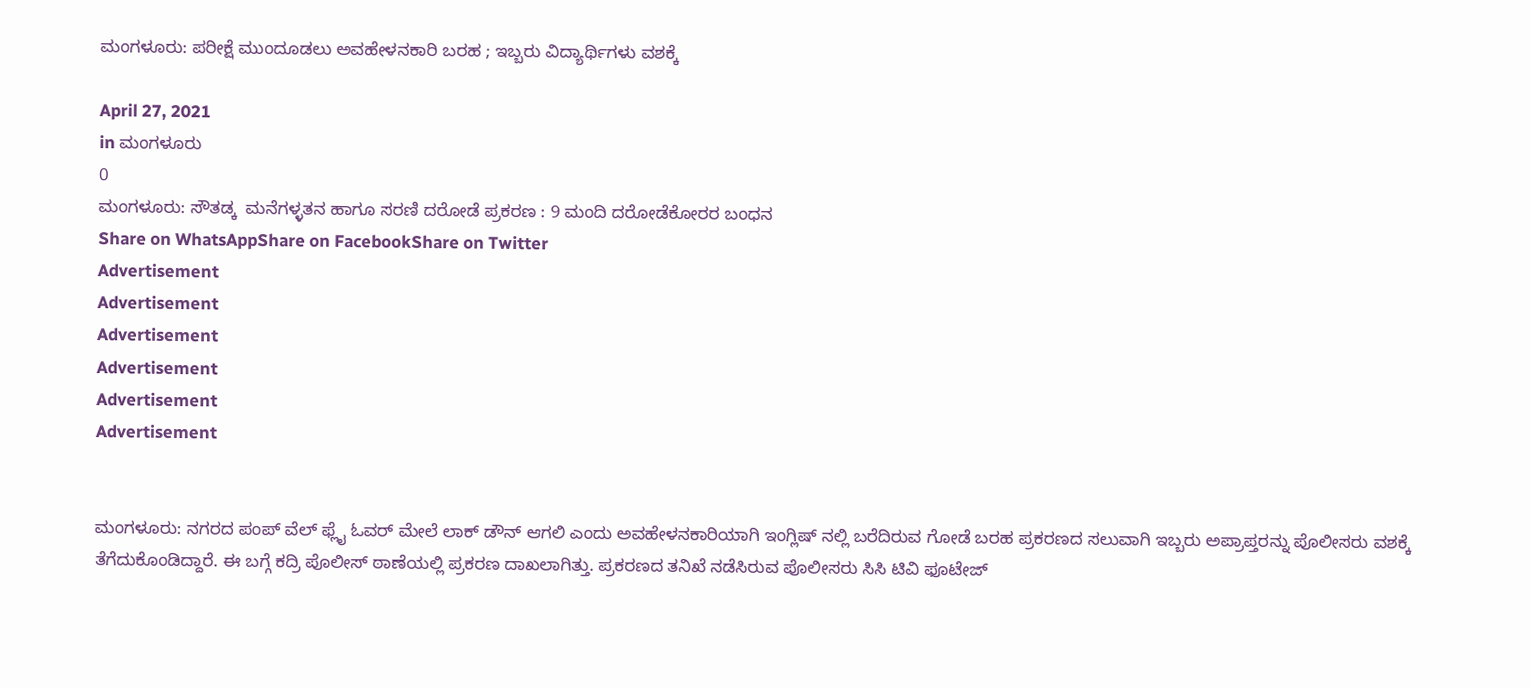ಮಂಗಳೂರು: ಪರೀಕ್ಷೆ ಮುಂದೂಡಲು ಅವಹೇಳನಕಾರಿ ಬರಹ ; ಇಬ್ಬರು ವಿದ್ಯಾರ್ಥಿಗಳು ವಶಕ್ಕೆ

April 27, 2021
in ಮಂಗಳೂರು
0
ಮಂಗಳೂರು: ಸೌತಡ್ಕ  ಮನೆಗಳ್ಳತನ ಹಾಗೂ ಸರಣಿ ದರೋಡೆ ಪ್ರಕರಣ : 9 ಮಂದಿ ದರೋಡೆಕೋರರ ಬಂಧನ
Share on WhatsAppShare on FacebookShare on Twitter
Advertisement
Advertisement
Advertisement
Advertisement
Advertisement
Advertisement


ಮಂಗಳೂರು: ನಗರದ ಪಂಪ್ ವೆಲ್ ಫ್ಲೈ ಓವರ್ ಮೇಲೆ ಲಾಕ್ ಡೌನ್ ಆಗಲಿ ಎಂದು ಅವಹೇಳನಕಾರಿಯಾಗಿ ಇಂಗ್ಲಿಷ್ ನಲ್ಲಿ ಬರೆದಿರುವ ಗೋಡೆ ಬರಹ ಪ್ರಕರಣದ ಸಲುವಾಗಿ ಇಬ್ಬರು ಅಪ್ರಾಪ್ತರನ್ನು ಪೊಲೀಸರು ವಶಕ್ಕೆ ತೆಗೆದುಕೊಂಡಿದ್ದಾರೆ. ಈ ಬಗ್ಗೆ ಕದ್ರಿ ಪೊಲೀಸ್ ಠಾಣೆಯಲ್ಲಿ ಪ್ರಕರಣ ದಾಖಲಾಗಿತ್ತು. ಪ್ರಕರಣದ ತನಿಖೆ ನಡೆಸಿರುವ ಪೊಲೀಸರು ಸಿಸಿ ಟಿವಿ ಫೂಟೇಜ್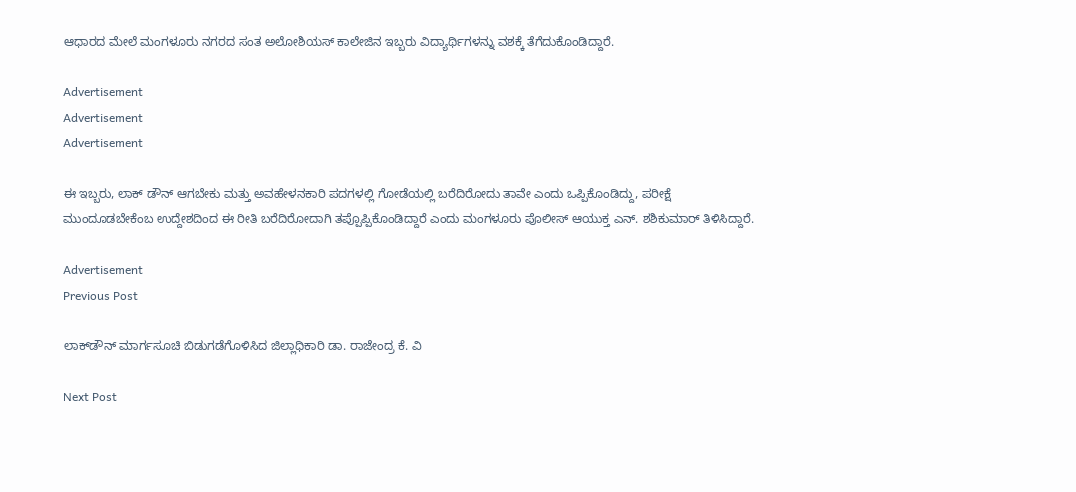ಆಧಾರದ ಮೇಲೆ ಮಂಗಳೂರು ನಗರದ ಸಂತ ಅಲೋಶಿಯಸ್ ಕಾಲೇಜಿನ ಇಬ್ಬರು ವಿದ್ಯಾರ್ಥಿಗಳನ್ನು ವಶಕ್ಕೆ ತೆಗೆದುಕೊಂಡಿದ್ದಾರೆ.

Advertisement
Advertisement
Advertisement

ಈ ಇಬ್ಬರು, ಲಾಕ್ ಡೌನ್ ಆಗಬೇಕು ಮತ್ತು ಅವಹೇಳನಕಾರಿ ಪದಗಳಲ್ಲಿ ಗೋಡೆಯಲ್ಲಿ ಬರೆದಿರೋದು ತಾವೇ ಎಂದು ಒಪ್ಪಿಕೊಂಡಿದ್ದು, ಪರೀಕ್ಷೆ ಮುಂದೂಡಬೇಕೆಂಬ ಉದ್ದೇಶದಿಂದ ಈ ರೀತಿ ಬರೆದಿರೋದಾಗಿ ತಪ್ಪೊಪ್ಪಿಕೊಂಡಿದ್ದಾರೆ ಎಂದು ಮಂಗಳೂರು ಪೊಲೀಸ್ ಆಯುಕ್ತ ಎನ್. ಶಶಿಕುಮಾರ್ ತಿಳಿಸಿದ್ದಾರೆ.

Advertisement
Previous Post

ಲಾಕ್‌ಡೌನ್ ಮಾರ್ಗಸೂಚಿ ಬಿಡುಗಡೆಗೊಳಿಸಿದ ಜಿಲ್ಲಾಧಿಕಾರಿ ಡಾ. ರಾಜೇಂದ್ರ ಕೆ. ವಿ

Next Post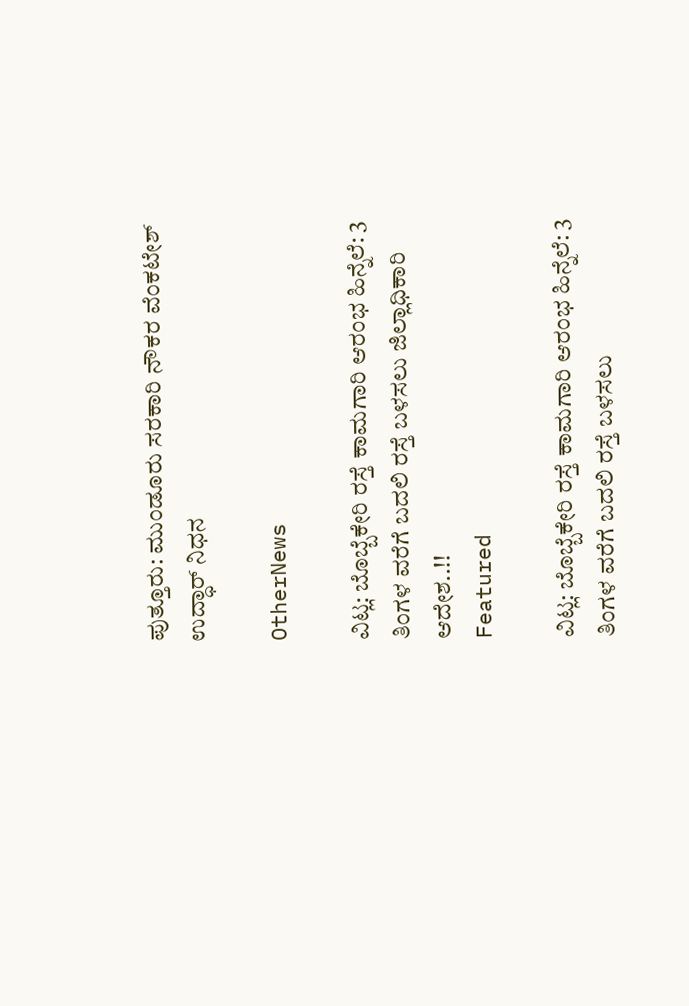ಪುತ್ತೂರು: ಮುಂಡೂರು ಸರಕಾರಿ ನೌಕರ ವೆಂಕಟೇಶ್ ಉದ್ಧಾರ್ ನಿಧನ

OtherNews

ವಿಟ್ಲ: ಬೊಬ್ಬೆಕೇರಿ ರಸ್ತೆ ಕಾಮಗಾರಿ ಆರಂಭ ಹಿನ್ನೆಲೆ: 3 ತಿಂಗಳ ವರೆಗೆ ಬದಲಿ ರಸ್ತೆ ಬಳಸಲು ಜಿಲ್ಲಾಧಿಕಾರಿ ಆದೇಶ..!!
Featured

ವಿಟ್ಲ: ಬೊಬ್ಬೆಕೇರಿ ರಸ್ತೆ ಕಾಮಗಾರಿ ಆರಂಭ ಹಿನ್ನೆಲೆ: 3 ತಿಂಗಳ ವರೆಗೆ ಬದಲಿ ರಸ್ತೆ ಬಳಸಲು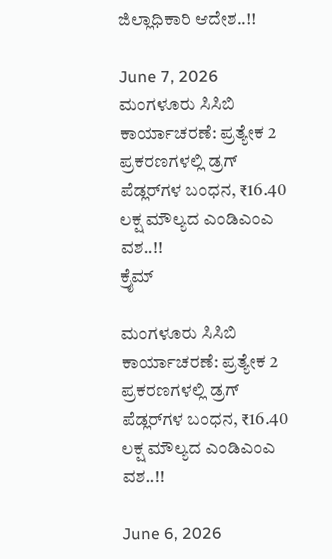ಜಿಲ್ಲಾಧಿಕಾರಿ ಆದೇಶ..!!

June 7, 2026
ಮಂಗಳೂರು ಸಿಸಿಬಿ ಕಾರ್ಯಾಚರಣೆ: ಪ್ರತ್ಯೇಕ 2 ಪ್ರಕರಣಗಳಲ್ಲಿ ಡ್ರಗ್ ಪೆಡ್ಲರ್‌ಗಳ ಬಂಧನ, ₹16.40 ಲಕ್ಷ ಮೌಲ್ಯದ ಎಂಡಿಎಂಎ ವಶ..!!
ಕ್ರೈಮ್

ಮಂಗಳೂರು ಸಿಸಿಬಿ ಕಾರ್ಯಾಚರಣೆ: ಪ್ರತ್ಯೇಕ 2 ಪ್ರಕರಣಗಳಲ್ಲಿ ಡ್ರಗ್ ಪೆಡ್ಲರ್‌ಗಳ ಬಂಧನ, ₹16.40 ಲಕ್ಷ ಮೌಲ್ಯದ ಎಂಡಿಎಂಎ ವಶ..!!

June 6, 2026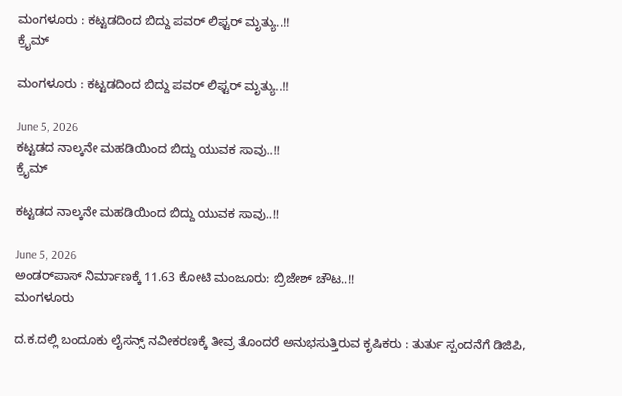ಮಂಗಳೂರು : ಕಟ್ಟಡದಿಂದ ಬಿದ್ದು ಪವರ್ ಲಿಫ್ಟರ್ ಮೃತ್ಯು..!!
ಕ್ರೈಮ್

ಮಂಗಳೂರು : ಕಟ್ಟಡದಿಂದ ಬಿದ್ದು ಪವರ್ ಲಿಫ್ಟರ್ ಮೃತ್ಯು..!!

June 5, 2026
ಕಟ್ಟಡದ ನಾಲ್ಕನೇ ಮಹಡಿಯಿಂದ ಬಿದ್ದು ಯುವಕ ಸಾವು..!!
ಕ್ರೈಮ್

ಕಟ್ಟಡದ ನಾಲ್ಕನೇ ಮಹಡಿಯಿಂದ ಬಿದ್ದು ಯುವಕ ಸಾವು..!!

June 5, 2026
ಅಂಡರ್‌ಪಾಸ್ ನಿರ್ಮಾಣಕ್ಕೆ 11.63 ಕೋಟಿ ಮಂಜೂರು: ಬ್ರಿಜೇಶ್ ಚೌಟ..!!
ಮಂಗಳೂರು

ದ.ಕ.ದಲ್ಲಿ ಬಂದೂಕು ಲೈಸನ್ಸ್ ನವೀಕರಣಕ್ಕೆ ತೀವ್ರ ತೊಂದರೆ ಅನುಭಸುತ್ತಿರುವ ಕೃಷಿಕರು : ತುರ್ತು ಸ್ಪಂದನೆಗೆ ಡಿಜಿಪಿ,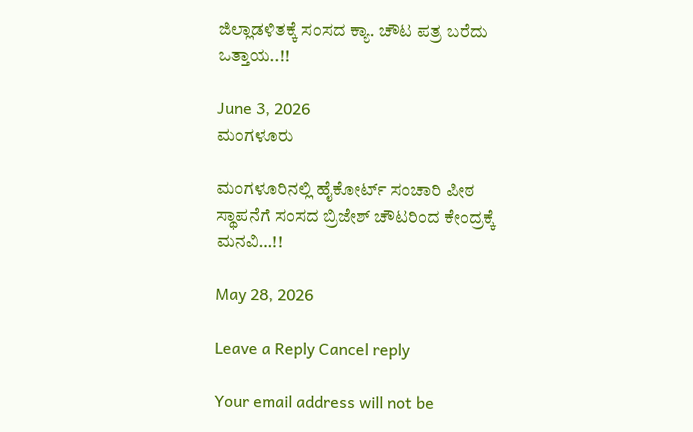ಜಿಲ್ಲಾಡಳಿತಕ್ಕೆ ಸಂಸದ ಕ್ಯಾ. ಚೌಟ ಪತ್ರ ಬರೆದು ಒತ್ತಾಯ..!!

June 3, 2026
ಮಂಗಳೂರು

ಮಂಗಳೂರಿನಲ್ಲಿ ಹೈಕೋರ್ಟ್ ಸಂಚಾರಿ ಪೀಠ ಸ್ಥಾಪನೆಗೆ ಸಂಸದ ಬ್ರಿಜೇಶ್ ಚೌಟರಿಂದ ಕೇಂದ್ರಕ್ಕೆ ಮನವಿ…!!

May 28, 2026

Leave a Reply Cancel reply

Your email address will not be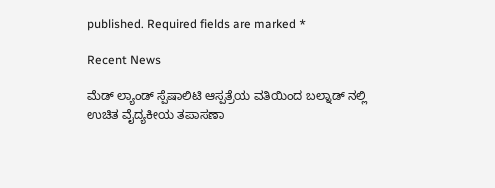published. Required fields are marked *

Recent News

ಮೆಡ್ ಲ್ಯಾಂಡ್ ಸ್ಪೆಷಾಲಿಟಿ ಆಸ್ಪತ್ರೆಯ ವತಿಯಿಂದ ಬಲ್ನಾಡ್ ನಲ್ಲಿ ಉಚಿತ ವೈದ್ಯಕೀಯ ತಪಾಸಣಾ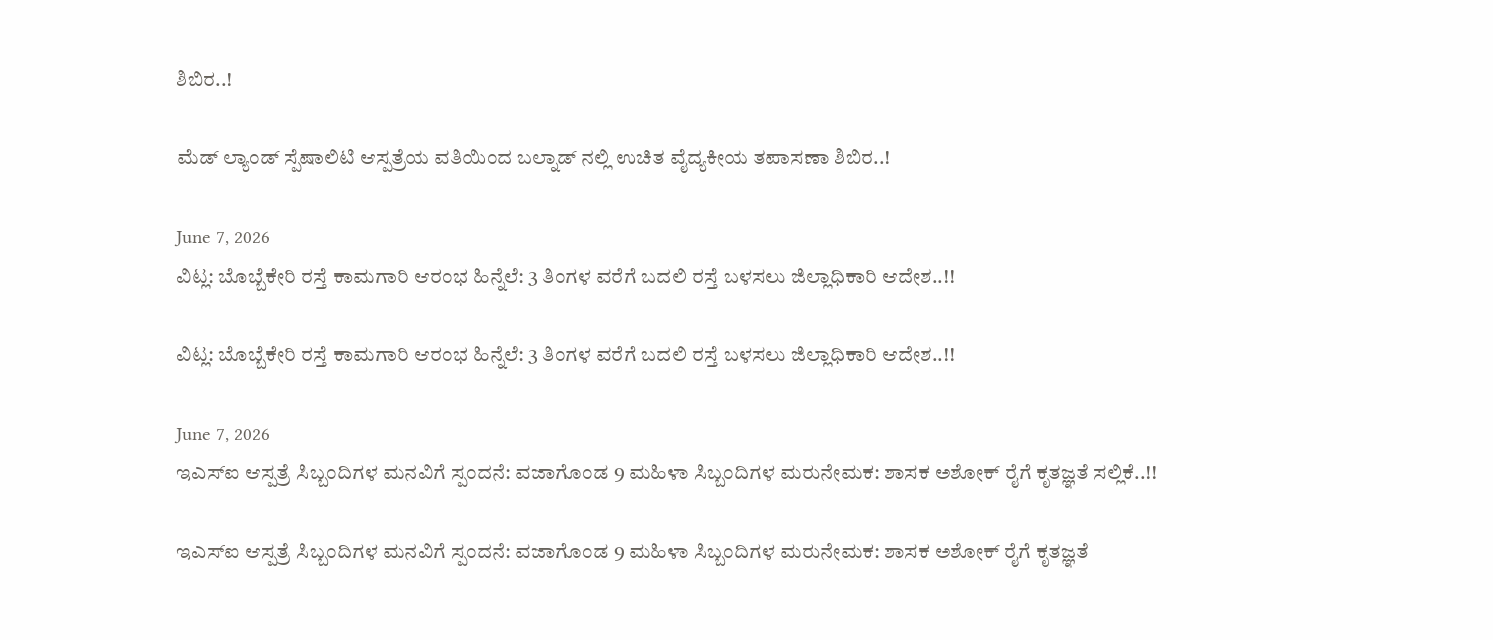ಶಿಬಿರ..!

ಮೆಡ್ ಲ್ಯಾಂಡ್ ಸ್ಪೆಷಾಲಿಟಿ ಆಸ್ಪತ್ರೆಯ ವತಿಯಿಂದ ಬಲ್ನಾಡ್ ನಲ್ಲಿ ಉಚಿತ ವೈದ್ಯಕೀಯ ತಪಾಸಣಾ ಶಿಬಿರ..!

June 7, 2026
ವಿಟ್ಲ: ಬೊಬ್ಬೆಕೇರಿ ರಸ್ತೆ ಕಾಮಗಾರಿ ಆರಂಭ ಹಿನ್ನೆಲೆ: 3 ತಿಂಗಳ ವರೆಗೆ ಬದಲಿ ರಸ್ತೆ ಬಳಸಲು ಜಿಲ್ಲಾಧಿಕಾರಿ ಆದೇಶ..!!

ವಿಟ್ಲ: ಬೊಬ್ಬೆಕೇರಿ ರಸ್ತೆ ಕಾಮಗಾರಿ ಆರಂಭ ಹಿನ್ನೆಲೆ: 3 ತಿಂಗಳ ವರೆಗೆ ಬದಲಿ ರಸ್ತೆ ಬಳಸಲು ಜಿಲ್ಲಾಧಿಕಾರಿ ಆದೇಶ..!!

June 7, 2026
ಇಎಸ್ಐ ಆಸ್ಪತ್ರೆ ಸಿಬ್ಬಂದಿಗಳ ಮನವಿಗೆ ಸ್ಪಂದನೆ: ವಜಾಗೊಂಡ 9 ಮಹಿಳಾ ಸಿಬ್ಬಂದಿಗಳ ಮರುನೇಮಕ: ಶಾಸಕ ಅಶೋಕ್ ರೈಗೆ ಕೃತಜ್ಞತೆ ಸಲ್ಲಿಕೆ..!!

ಇಎಸ್ಐ ಆಸ್ಪತ್ರೆ ಸಿಬ್ಬಂದಿಗಳ ಮನವಿಗೆ ಸ್ಪಂದನೆ: ವಜಾಗೊಂಡ 9 ಮಹಿಳಾ ಸಿಬ್ಬಂದಿಗಳ ಮರುನೇಮಕ: ಶಾಸಕ ಅಶೋಕ್ ರೈಗೆ ಕೃತಜ್ಞತೆ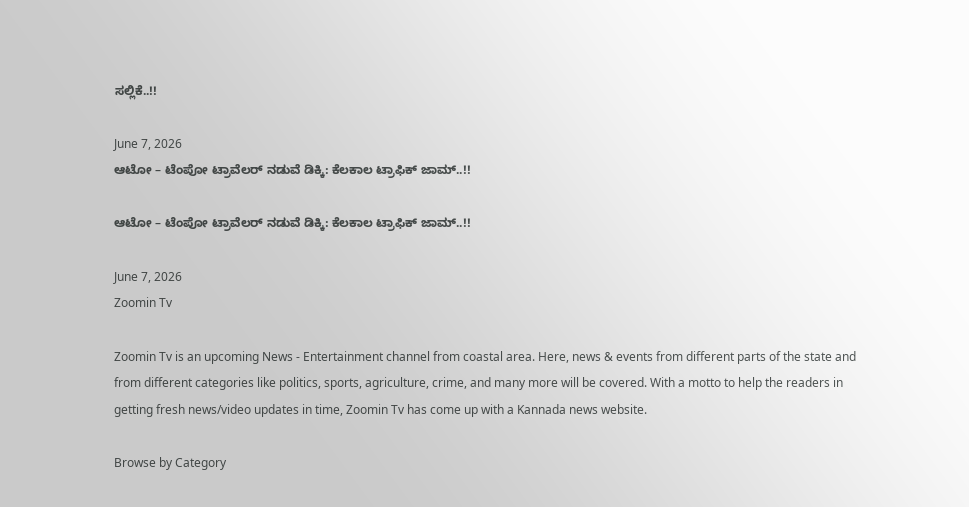ಸಲ್ಲಿಕೆ..!!

June 7, 2026
ಆಟೋ – ಟೆಂಪೋ ಟ್ರಾವೆಲರ್ ನಡುವೆ ಡಿಕ್ಕಿ: ಕೆಲಕಾಲ ಟ್ರಾಫಿಕ್ ಜಾಮ್..!!

ಆಟೋ – ಟೆಂಪೋ ಟ್ರಾವೆಲರ್ ನಡುವೆ ಡಿಕ್ಕಿ: ಕೆಲಕಾಲ ಟ್ರಾಫಿಕ್ ಜಾಮ್..!!

June 7, 2026
Zoomin Tv

Zoomin Tv is an upcoming News - Entertainment channel from coastal area. Here, news & events from different parts of the state and from different categories like politics, sports, agriculture, crime, and many more will be covered. With a motto to help the readers in getting fresh news/video updates in time, Zoomin Tv has come up with a Kannada news website.

Browse by Category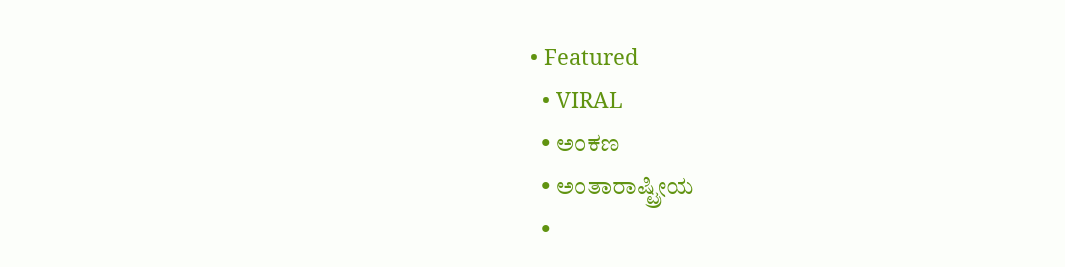• Featured
  • VIRAL
  • ಅಂಕಣ
  • ಅಂತಾರಾಷ್ಟ್ರೀಯ
  •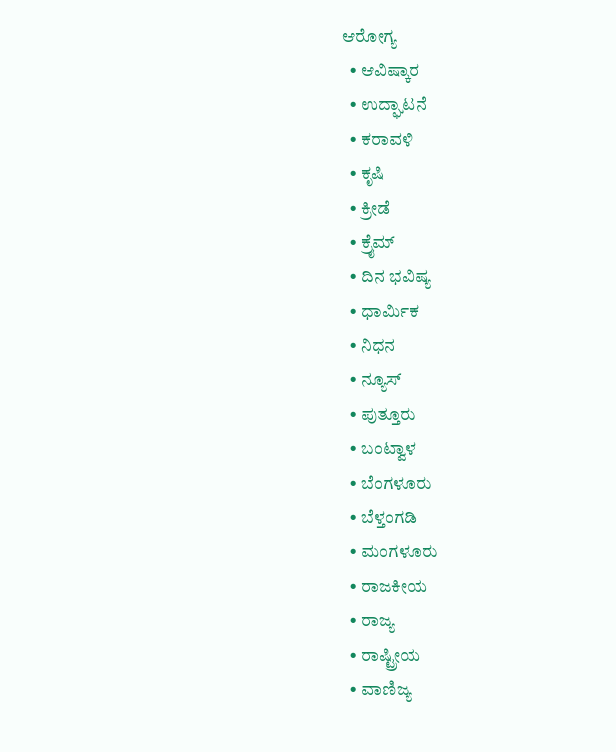ಆರೋಗ್ಯ
  • ಆವಿಷ್ಕಾರ
  • ಉದ್ಘಾಟನೆ
  • ಕರಾವಳಿ
  • ಕೃಷಿ
  • ಕ್ರೀಡೆ
  • ಕ್ರೈಮ್
  • ದಿನ ಭವಿಷ್ಯ
  • ಧಾರ್ಮಿಕ
  • ನಿಧನ
  • ನ್ಯೂಸ್
  • ಪುತ್ತೂರು
  • ಬಂಟ್ವಾಳ
  • ಬೆಂಗಳೂರು
  • ಬೆಳ್ತಂಗಡಿ
  • ಮಂಗಳೂರು
  • ರಾಜಕೀಯ
  • ರಾಜ್ಯ
  • ರಾಷ್ಟ್ರೀಯ
  • ವಾಣಿಜ್ಯ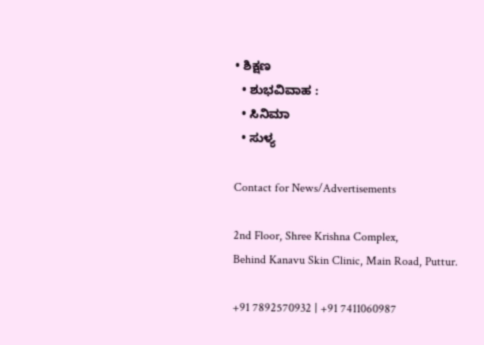• ಶಿಕ್ಷಣ
  • ಶುಭವಿವಾಹ :
  • ಸಿನಿಮಾ
  • ಸುಳ್ಯ

Contact for News/Advertisements

2nd Floor, Shree Krishna Complex,
Behind Kanavu Skin Clinic, Main Road, Puttur.

+91 7892570932 | +91 7411060987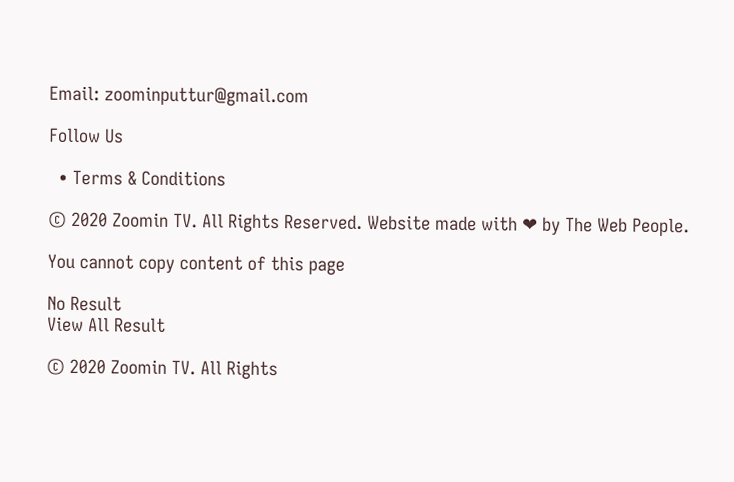Email: zoominputtur@gmail.com

Follow Us

  • Terms & Conditions

© 2020 Zoomin TV. All Rights Reserved. Website made with ❤ by The Web People.

You cannot copy content of this page

No Result
View All Result

© 2020 Zoomin TV. All Rights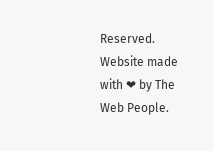Reserved. Website made with ❤ by The Web People.